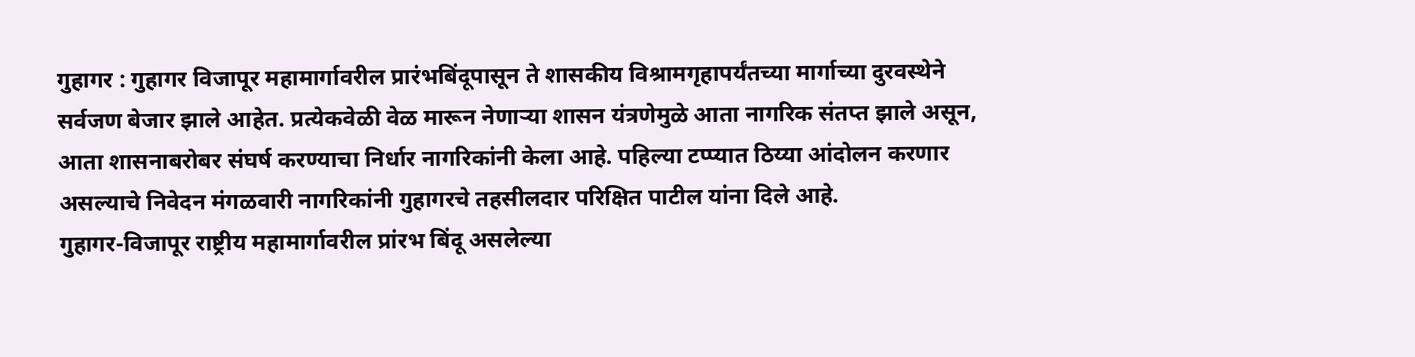गुहागर : गुहागर विजापूर महामार्गावरील प्रारंभबिंदूपासून ते शासकीय विश्रामगृहापर्यंतच्या मार्गाच्या दुरवस्थेने सर्वजण बेजार झाले आहेत. प्रत्येकवेळी वेळ मारून नेणाऱ्या शासन यंत्रणेमुळे आता नागरिक संतप्त झाले असून, आता शासनाबरोबर संघर्ष करण्याचा निर्धार नागरिकांनी केला आहे. पहिल्या टप्प्यात ठिय्या आंदोलन करणार असल्याचे निवेदन मंगळवारी नागरिकांनी गुहागरचे तहसीलदार परिक्षित पाटील यांना दिले आहे.
गुहागर-विजापूर राष्ट्रीय महामार्गावरील प्रांरभ बिंदू असलेल्या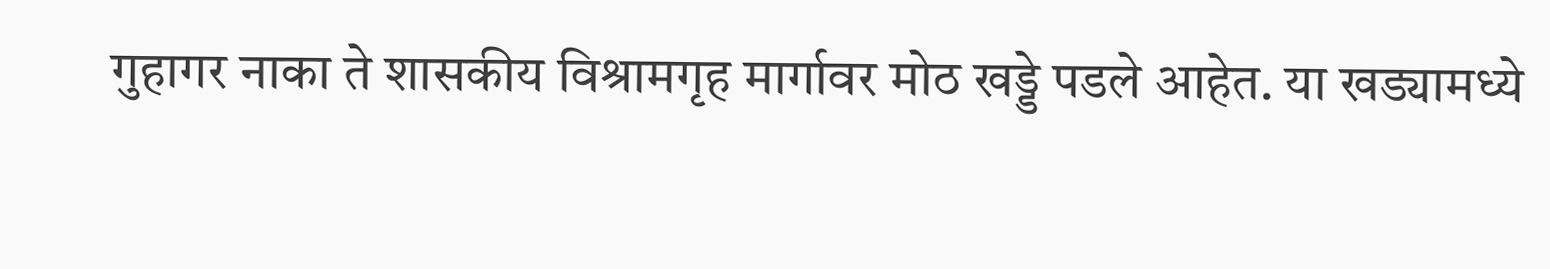गुहागर नाका ते शासकीय विश्रामगृह मार्गावर मोठ खड्डे पडले आहेत. या खड्यामध्ये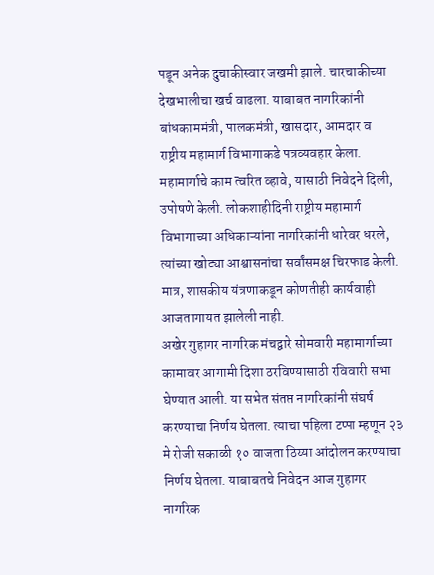पडून अनेक दुचाकीस्वार जखमी झाले. चारचाकीच्या देखभालीचा खर्च वाढला. याबाबत नागरिकांनी बांधकाममंत्री, पालकमंत्री, खासदार, आमदार व राष्ट्रीय महामार्ग विभागाकडे पत्रव्यवहार केला. महामार्गाचे काम त्वरित व्हावे, यासाठी निवेदने दिली, उपोषणे केली. लोकशाहीदिनी राष्ट्रीय महामार्ग विभागाच्या अधिकाऱ्यांना नागरिकांनी धारेवर धरले, त्यांच्या खोट्या आश्वासनांचा सर्वांसमक्ष चिरफाड केली. मात्र, शासकीय यंत्रणाकडून कोणतीही कार्यवाही आजतागायत झालेली नाही.
अखेर गुहागर नागरिक मंचद्वारे सोमवारी महामार्गाच्या कामावर आगामी दिशा ठरविण्यासाठी रविवारी सभा घेण्यात आली. या सभेत संतप्त नागरिकांनी संघर्ष करण्याचा निर्णय घेतला. त्याचा पहिला टप्पा म्हणून २३ मे रोजी सकाळी १० वाजता ठिय्या आंदोलन करण्याचा निर्णय घेतला. याबाबतचे निवेदन आज गुहागर नागरिक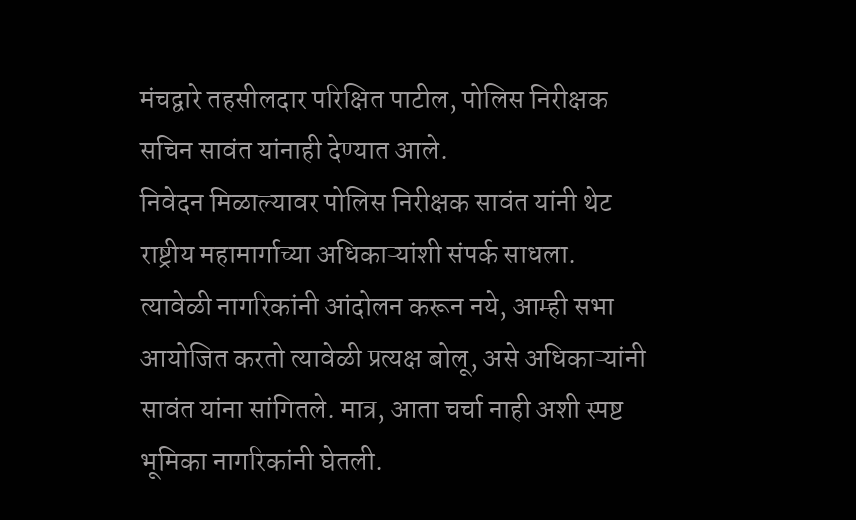मंचद्वारे तहसीलदार परिक्षित पाटील, पोलिस निरीक्षक सचिन सावंत यांनाही देण्यात आले.
निवेदन मिळाल्यावर पोलिस निरीक्षक सावंत यांनी थेट राष्ट्रीय महामार्गाच्या अधिकाऱ्यांशी संपर्क साधला. त्यावेळी नागरिकांनी आंदोलन करून नये, आम्ही सभा आयोजित करतो त्यावेळी प्रत्यक्ष बोलू, असे अधिकाऱ्यांनी सावंत यांना सांगितले. मात्र, आता चर्चा नाही अशी स्पष्ट भूमिका नागरिकांनी घेतली.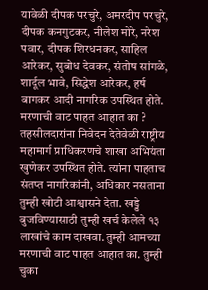यावेळी दीपक परचुरे, अमरदीप परचुरे, दीपक कनगुटकर, नीलेश मोरे, नरेश पवार, दीपक शिरधनकर, साहिल आरेकर, सुबोध देवकर, संतोष सांगळे, शार्दूल भावे, सिद्धेश आरेकर, हर्ष बागकर आदी नागरिक उपस्थित होते.
मरणाची वाट पाहत आहात का ?
तहसीलदारांना निवेदन देतेवेळी राष्ट्रीय महामार्ग प्राधिकरणचे शाखा अभियंता खुणेकर उपस्थित होते. त्यांना पाहताच संतप्त नागरिकांनी, अधिकार नसताना तुम्ही खोटी आश्वासने देता. खड्डे बुजविण्यासाठी तुम्ही खर्च केलेले १३ लाखांचे काम दाखवा. तुम्ही आमच्या मरणाची वाट पाहत आहात का. तुम्ही चुका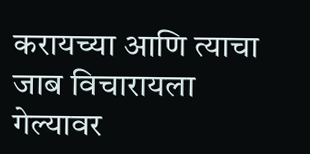करायच्या आणि त्याचा जाब विचारायला गेल्यावर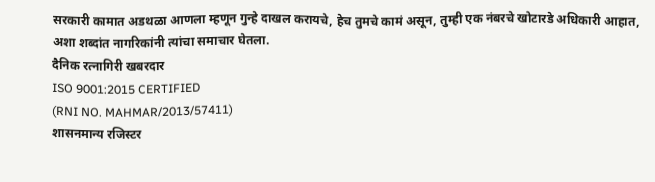सरकारी कामात अडथळा आणला म्हणून गुन्हे दाखल करायचे, हेच तुमचे कामं असून, तुम्ही एक नंबरचे खोटारडे अधिकारी आहात, अशा शब्दांत नागरिकांनी त्यांचा समाचार घेतला.
दैनिक रत्नागिरी खबरदार
ISO 9001:2015 CERTIFIED
(RNI NO. MAHMAR/2013/57411)
शासनमान्य रजिस्टर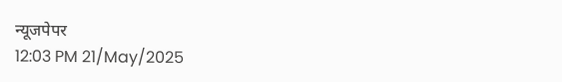न्यूजपेपर
12:03 PM 21/May/2025